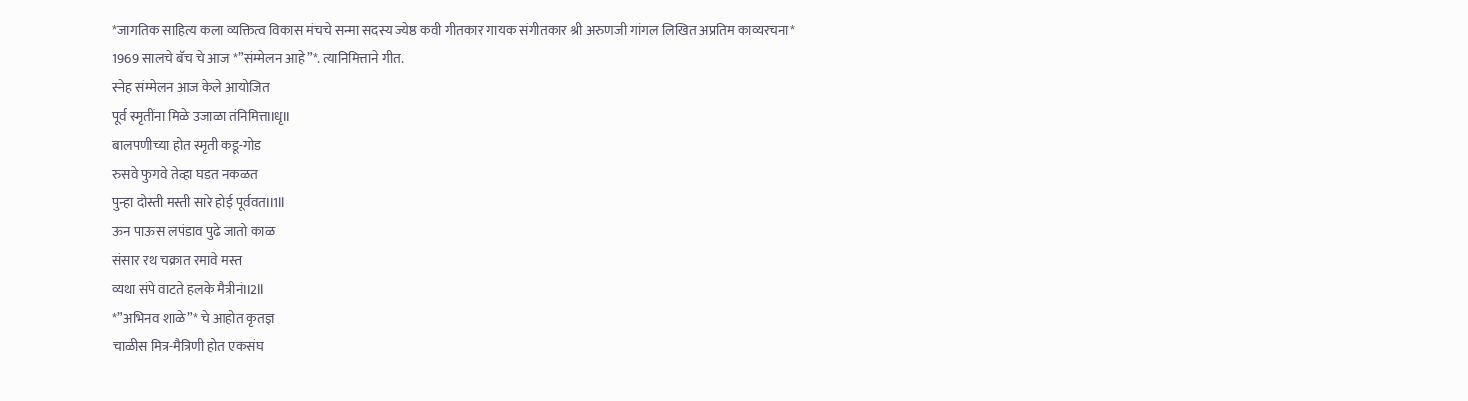*जागतिक साहित्य कला व्यक्तित्व विकास मंचचे सन्मा सदस्य ज्येष्ठ कवी गीतकार गायक संगीतकार श्री अरुणजी गांगल लिखित अप्रतिम काव्यरचना*
1969 सालचे बॅच चे आज *”संम्मेलन आहे”*. त्यानिमित्ताने गीत.
स्नेह संम्मेलन आज केले आयोजित
पूर्व स्मृतींना मिळे उजाळा तंनिमित्तIIधृII
बालपणीच्या होत स्मृती कडू-गोड
रुसवे फुगवे तेव्हा घडत नकळत
पुन्हा दोस्ती मस्ती सारे होई पूर्ववतII1II
ऊन पाऊस लपंडाव पुढे जातो काळ
संसार रथ चक्रात रमावे मस्त
व्यथा संपे वाटते हलके मैत्रीनंII2II
*”अभिनव शाळे”* चे आहोत कृतज्ञ
चाळीस मित्र-मैत्रिणी होत एकसंघ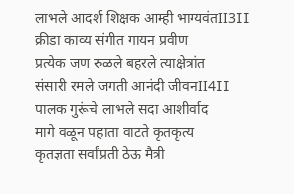लाभले आदर्श शिक्षक आम्ही भाग्यवंतII3II
क्रीडा काव्य संगीत गायन प्रवीण
प्रत्येक जण रुळले बहरले त्याक्षेत्रांत
संसारी रमले जगती आनंदी जीवनII4II
पालक गुरूंचे लाभले सदा आशीर्वाद
मागे वळून पहाता वाटते कृतकृत्य
कृतज्ञता सर्वांप्रती ठेऊ मैत्री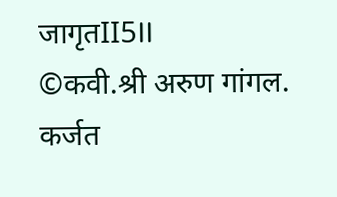जागृतII5II
©कवी.श्री अरुण गांगल. कर्जत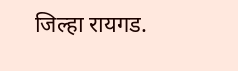जिल्हा रायगड.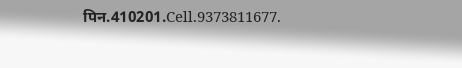पिन.410201.Cell.9373811677.